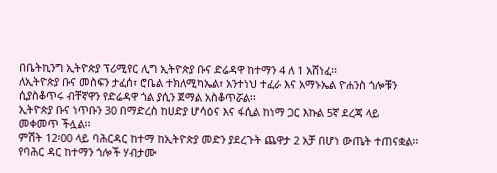በቤትኪንግ ኢትዮጵያ ፕሪሚየር ሊግ ኢትዮጵያ ቡና ድሬዳዋ ከተማን 4 ለ 1 አሸነፈ፡፡
ለኢትዮጵያ ቡና መስፍን ታፈሰ፣ ሮቤል ተክለሚካኤል፣ አንተነህ ተፈራ እና አማኑኤል ዮሐንስ ጎሎቹን ሲያስቆጥሩ ብቸኛዋን የድሬዳዋ ጎል ያሲን ጀማል አስቆጥሯል፡፡
ኢትዮጵያ ቡና ነጥቡን 30 በማድረስ ከሀድያ ሆሳዕና እና ፋሲል ከነማ ጋር እኩል 5ኛ ደረጃ ላይ መቀመጥ ችሏል፡፡
ምሽት 12፡00 ላይ ባሕርዳር ከተማ ከኢትዮጵያ መድን ያደረጉት ጨዋታ 2 አቻ በሆነ ውጤት ተጠናቋል፡፡
የባሕር ዳር ከተማን ጎሎች ሃብታሙ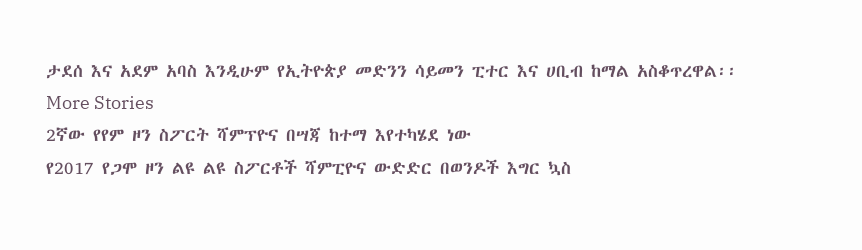ታደሰ እና አደም አባስ እንዲሁም የኢትዮጵያ መድንን ሳይመን ፒተር እና ሀቢብ ከማል አስቆጥረዋል፡፡
More Stories
2ኛው የየም ዞን ስፖርት ሻምፕዮና በሣጃ ከተማ እየተካሄደ ነው
የ2017 የጋሞ ዞን ልዩ ልዩ ስፖርቶች ሻምፒዮና ውድድር በወንዶች እግር ኳስ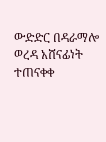ውድድር በዳራማሎ ወረዳ አሸናፊነት ተጠናቀቀ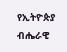የኢትዮጵያ ብሔራዊ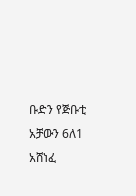ቡድን የጅቡቲ አቻውን 6ለ1 አሸነፈ